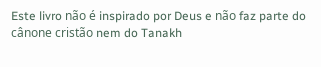Este livro não é inspirado por Deus e não faz parte do cânone cristão nem do Tanakh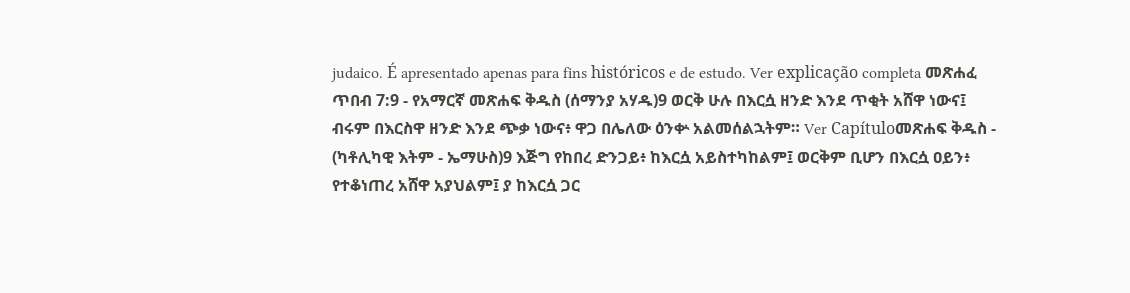judaico. É apresentado apenas para fins históricos e de estudo. Ver explicação completa መጽሐፈ ጥበብ 7:9 - የአማርኛ መጽሐፍ ቅዱስ (ሰማንያ አሃዱ)9 ወርቅ ሁሉ በእርሷ ዘንድ እንደ ጥቂት አሸዋ ነውና፤ ብሩም በእርስዋ ዘንድ እንደ ጭቃ ነውና፥ ዋጋ በሌለው ዕንቍ አልመሰልኋትም። Ver Capítuloመጽሐፍ ቅዱስ - (ካቶሊካዊ እትም - ኤማሁስ)9 እጅግ የከበረ ድንጋይ፥ ከእርሷ አይስተካከልም፤ ወርቅም ቢሆን በእርሷ ዐይን፥ የተቆነጠረ አሸዋ አያህልም፤ ያ ከእርሷ ጋር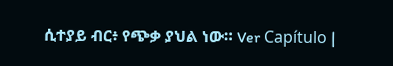ሲተያይ ብር፥ የጭቃ ያህል ነው። Ver Capítulo |